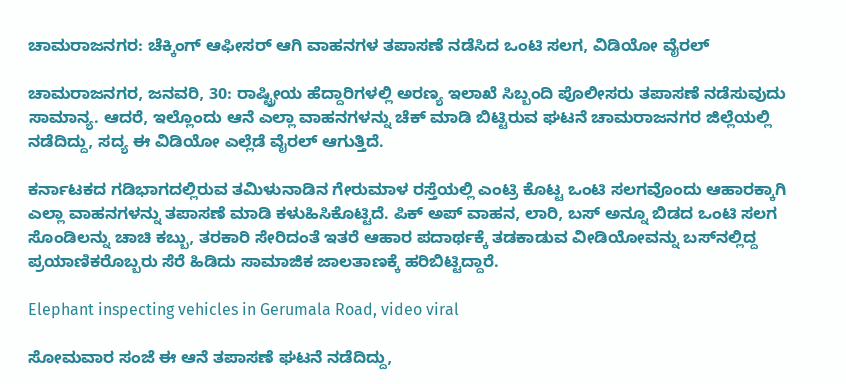ಚಾಮರಾಜನಗರ: ಚೆಕ್ಕಿಂಗ್ ಆಫೀಸರ್ ಆಗಿ ವಾಹನಗಳ ತಪಾಸಣೆ ನಡೆಸಿದ ಒಂಟಿ ಸಲಗ, ವಿಡಿಯೋ ವೈರಲ್‌

ಚಾಮರಾಜನಗರ, ಜನವರಿ, 30: ರಾಷ್ಟ್ರೀಯ ಹೆದ್ದಾರಿಗಳಲ್ಲಿ ಅರಣ್ಯ ಇಲಾಖೆ ಸಿಬ್ಬಂದಿ ಪೊಲೀಸರು ತಪಾಸಣೆ ನಡೆಸುವುದು ಸಾಮಾನ್ಯ‌. ಆದರೆ, ಇಲ್ಲೊಂದು ಆನೆ ಎಲ್ಲಾ ವಾಹನಗಳನ್ನು ಚೆಕ್ ಮಾಡಿ ಬಿಟ್ಟಿರುವ ಘಟನೆ ಚಾಮರಾಜನಗರ ಜಿಲ್ಲೆಯಲ್ಲಿ ನಡೆದಿದ್ದು, ಸದ್ಯ ಈ ವಿಡಿಯೋ ಎಲ್ಲೆಡೆ ವೈರಲ್‌ ಆಗುತ್ತಿದೆ.

ಕರ್ನಾಟಕದ ಗಡಿಭಾಗದಲ್ಲಿರುವ ತಮಿಳುನಾಡಿನ ಗೇರುಮಾಳ ರಸ್ತೆಯಲ್ಲಿ ಎಂಟ್ರಿ ಕೊಟ್ಟ ಒಂಟಿ ಸಲಗವೊಂದು ಆಹಾರಕ್ಕಾಗಿ ಎಲ್ಲಾ ವಾಹನಗಳನ್ನು ತಪಾಸಣೆ ಮಾಡಿ ಕಳುಹಿಸಿಕೊಟ್ಟಿದೆ. ಪಿಕ್ ಅಪ್ ವಾಹನ, ಲಾರಿ, ಬಸ್ ಅನ್ನೂ ಬಿಡದ ಒಂಟಿ ಸಲಗ ಸೊಂಡಿಲನ್ನು ಚಾಚಿ ಕಬ್ಬು, ತರಕಾರಿ ಸೇರಿದಂತೆ ಇತರೆ ಆಹಾರ ಪದಾರ್ಥಕ್ಕೆ ತಡಕಾಡುವ ವೀಡಿಯೋವನ್ನು ಬಸ್‌ನಲ್ಲಿದ್ದ ಪ್ರಯಾಣಿಕರೊಬ್ಬರು ಸೆರೆ ಹಿಡಿದು ಸಾಮಾಜಿಕ ಜಾಲತಾಣಕ್ಕೆ ಹರಿಬಿಟ್ಟಿದ್ದಾರೆ.

Elephant inspecting vehicles in Gerumala Road, video viral

ಸೋಮವಾರ ಸಂಜೆ ಈ ಆನೆ ತಪಾಸಣೆ ಘಟನೆ ನಡೆದಿದ್ದು,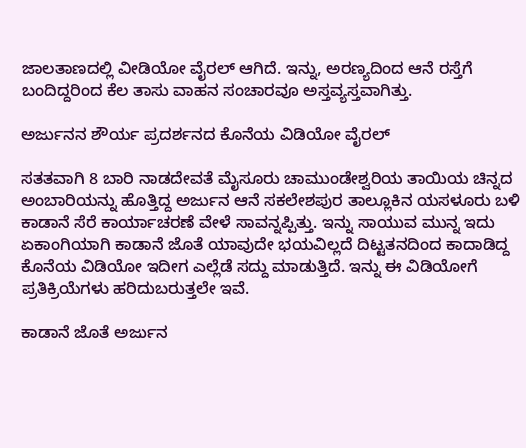ಜಾಲತಾಣದಲ್ಲಿ ವೀಡಿಯೋ ವೈರಲ್‌ ಆಗಿದೆ‌. ಇನ್ನು, ಅರಣ್ಯದಿಂದ ಆನೆ ರಸ್ತೆಗೆ ಬಂದಿದ್ದರಿಂದ ಕೆಲ ತಾಸು ವಾಹನ ಸಂಚಾರವೂ ಅಸ್ತವ್ಯಸ್ತವಾಗಿತ್ತು.

ಅರ್ಜುನನ ಶೌರ್ಯ ಪ್ರದರ್ಶನದ ಕೊನೆಯ ವಿಡಿಯೋ ವೈರಲ್

ಸತತವಾಗಿ 8 ಬಾರಿ ನಾಡದೇವತೆ ಮೈಸೂರು ಚಾಮುಂಡೇಶ್ವರಿಯ ತಾಯಿಯ ಚಿನ್ನದ ಅಂಬಾರಿಯನ್ನು ಹೊತ್ತಿದ್ದ ಅರ್ಜುನ ಆನೆ ಸಕಲೇಶಪುರ ತಾಲ್ಲೂಕಿನ ಯಸಳೂರು ಬಳಿ ಕಾಡಾನೆ ಸೆರೆ ಕಾರ್ಯಾಚರಣೆ ವೇಳೆ ಸಾವನ್ನಪ್ಪಿತ್ತು. ಇನ್ನು ಸಾಯುವ ಮುನ್ನ ಇದು ಏಕಾಂಗಿಯಾಗಿ ಕಾಡಾನೆ ಜೊತೆ ಯಾವುದೇ ಭಯವಿಲ್ಲದೆ ದಿಟ್ಟತನದಿಂದ ಕಾದಾಡಿದ್ದ ಕೊನೆಯ ವಿಡಿಯೋ ಇದೀಗ ಎಲ್ಲೆಡೆ ಸದ್ದು ಮಾಡುತ್ತಿದೆ. ಇನ್ನು ಈ ವಿಡಿಯೋಗೆ ಪ್ರತಿಕ್ರಿಯೆಗಳು ಹರಿದುಬರುತ್ತಲೇ ಇವೆ.

ಕಾಡಾನೆ ಜೊತೆ ಅರ್ಜುನ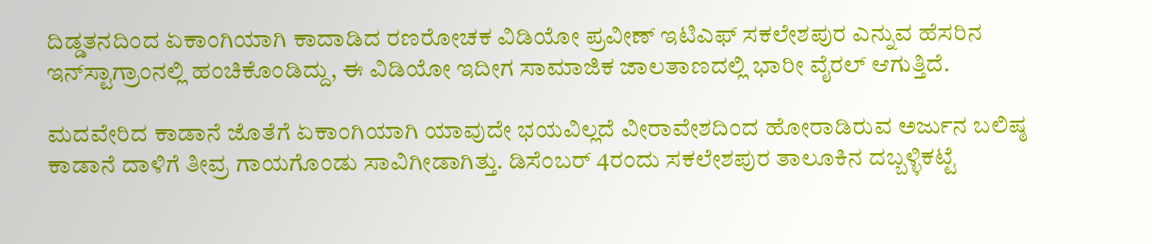ದಿಡ್ಡತನದಿಂದ ಏಕಾಂಗಿಯಾಗಿ ಕಾದಾಡಿದ ರಣರೋಚಕ ವಿಡಿಯೋ ಪ್ರವೀಣ್‌ ಇಟಿಎಫ್ ಸಕಲೇಶಪುರ ಎನ್ನುವ ಹೆಸರಿನ ಇನ್‌ಸ್ಟಾಗ್ರಾಂನಲ್ಲಿ ಹಂಚಿಕೊಂಡಿದ್ದು, ಈ ವಿಡಿಯೋ ಇದೀಗ ಸಾಮಾಜಿಕ ಜಾಲತಾಣದಲ್ಲಿ ಭಾರೀ ವೈರಲ್‌ ಆಗುತ್ತಿದೆ.

ಮದವೇರಿದ ಕಾಡಾನೆ ಜೊತೆಗೆ ಏಕಾಂಗಿಯಾಗಿ ಯಾವುದೇ ಭಯವಿಲ್ಲದೆ ವೀರಾವೇಶದಿಂದ ಹೋರಾಡಿರುವ ಅರ್ಜುನ ಬಲಿಷ್ಠ ಕಾಡಾನೆ ದಾಳಿಗೆ ತೀವ್ರ ಗಾಯಗೊಂಡು ಸಾವಿಗೀಡಾಗಿತ್ತು. ಡಿಸೆಂಬರ್ 4ರಂದು ಸಕಲೇಶಪುರ ತಾಲೂಕಿನ ದಬ್ಬಳ್ಳಿಕಟ್ಟೆ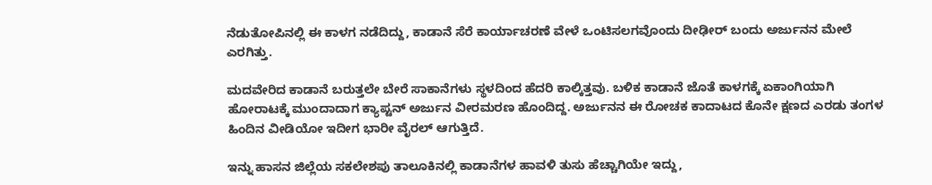ನೆಡುತೋಪಿನಲ್ಲಿ ಈ ಕಾಳಗ ನಡೆದಿದ್ದು, ಕಾಡಾನೆ ಸೆರೆ ಕಾರ್ಯಾಚರಣೆ ವೇಳೆ ಒಂಟಿಸಲಗವೊಂದು ದೀಢೀರ್‌ ಬಂದು ಅರ್ಜುನನ ಮೇಲೆ ಎರಗಿತ್ತು.

ಮದವೇರಿದ ಕಾಡಾನೆ ಬರುತ್ತಲೇ ಬೇರೆ ಸಾಕಾನೆಗಳು ಸ್ಥಳದಿಂದ ಹೆದರಿ ಕಾಲ್ಕಿತ್ತವು. ಬಳಿಕ ಕಾಡಾನೆ ಜೊತೆ ಕಾಳಗಕ್ಕೆ ಏಕಾಂಗಿಯಾಗಿ ಹೋರಾಟಕ್ಕೆ ಮುಂದಾದಾಗ ಕ್ಯಾಪ್ಟನ್ ಅರ್ಜುನ ವೀರಮರಣ ಹೊಂದಿದ್ದ. ಅರ್ಜುನನ ಈ ರೋಚಕ ಕಾದಾಟದ ಕೊನೇ ಕ್ಷಣದ ಎರಡು ತಂಗಳ ಹಿಂದಿನ ವೀಡಿಯೋ ಇದೀಗ ಭಾರೀ ವೈರಲ್ ಆಗುತ್ತಿದೆ.

ಇನ್ನು ಹಾಸನ ಜಿಲ್ಲೆಯ ಸಕಲೇಶಪು ತಾಲೂಕಿನಲ್ಲಿ ಕಾಡಾನೆಗಳ ಹಾವಳಿ ತುಸು ಹೆಚ್ಚಾಗಿಯೇ ಇದ್ದು,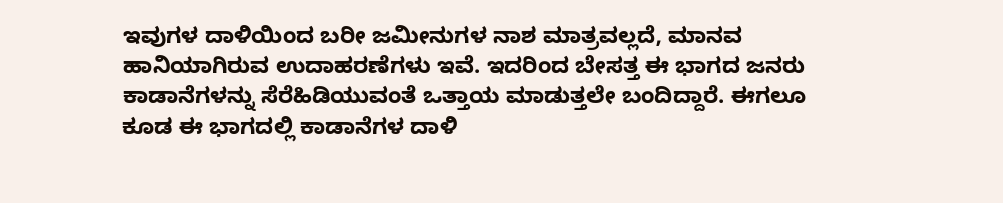ಇವುಗಳ ದಾಳಿಯಿಂದ ಬರೀ ಜಮೀನುಗಳ ನಾಶ ಮಾತ್ರವಲ್ಲದೆ, ಮಾನವ ಹಾನಿಯಾಗಿರುವ ಉದಾಹರಣೆಗಳು ಇವೆ. ಇದರಿಂದ ಬೇಸತ್ತ ಈ ಭಾಗದ ಜನರು ಕಾಡಾನೆಗಳನ್ನು ಸೆರೆಹಿಡಿಯುವಂತೆ ಒತ್ತಾಯ ಮಾಡುತ್ತಲೇ ಬಂದಿದ್ದಾರೆ. ಈಗಲೂ ಕೂಡ ಈ ಭಾಗದಲ್ಲಿ ಕಾಡಾನೆಗಳ ದಾಳಿ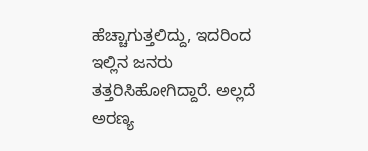ಹೆಚ್ಚಾಗುತ್ತಲಿದ್ದು, ಇದರಿಂದ ಇಲ್ಲಿನ ಜನರು ತತ್ತರಿಸಿಹೋಗಿದ್ದಾರೆ. ಅಲ್ಲದೆ ಅರಣ್ಯ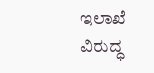ಇಲಾಖೆ ವಿರುದ್ಧ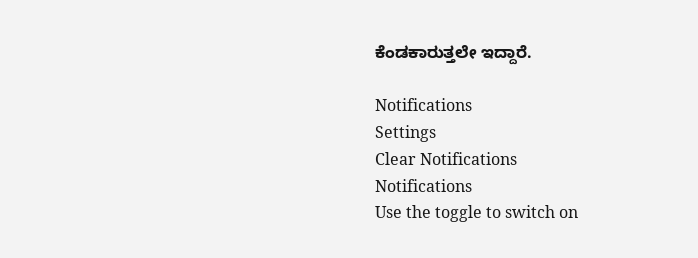ಕೆಂಡಕಾರುತ್ತಲೇ ಇದ್ದಾರೆ.

Notifications
Settings
Clear Notifications
Notifications
Use the toggle to switch on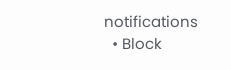notifications
  • Block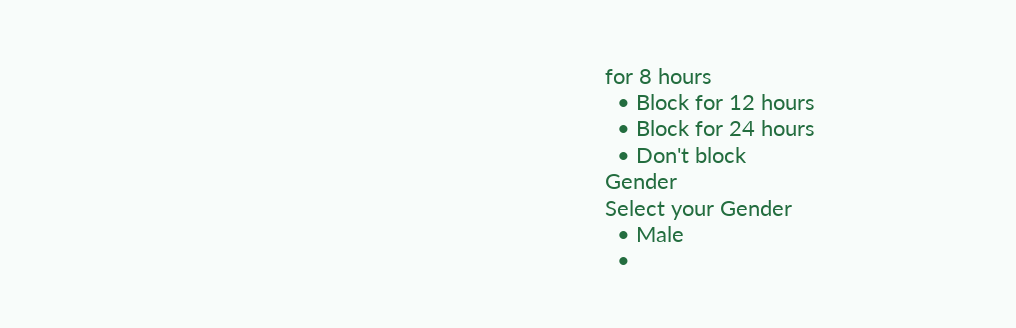for 8 hours
  • Block for 12 hours
  • Block for 24 hours
  • Don't block
Gender
Select your Gender
  • Male
  •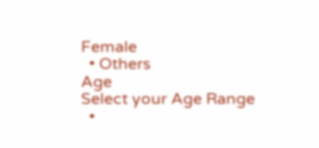Female
  • Others
Age
Select your Age Range
  •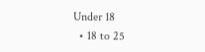Under 18
  • 18 to 25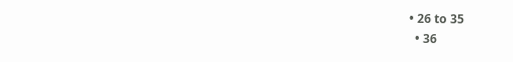• 26 to 35
  • 36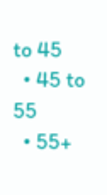to 45
  • 45 to 55
  • 55+